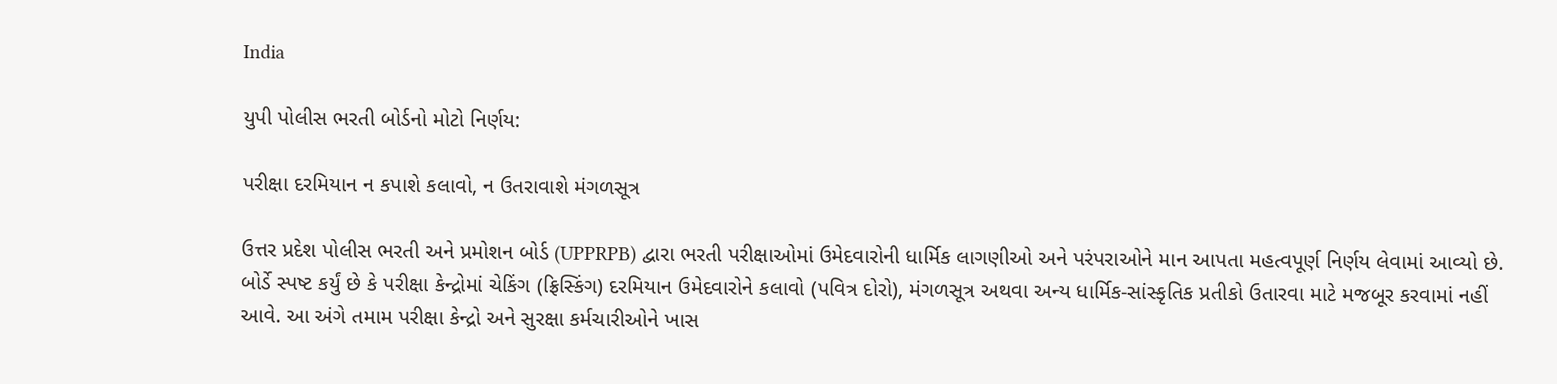India

યુપી પોલીસ ભરતી બોર્ડનો મોટો નિર્ણય:

પરીક્ષા દરમિયાન ન કપાશે કલાવો, ન ઉતરાવાશે મંગળસૂત્ર

ઉત્તર પ્રદેશ પોલીસ ભરતી અને પ્રમોશન બોર્ડ (UPPRPB) દ્વારા ભરતી પરીક્ષાઓમાં ઉમેદવારોની ધાર્મિક લાગણીઓ અને પરંપરાઓને માન આપતા મહત્વપૂર્ણ નિર્ણય લેવામાં આવ્યો છે. બોર્ડે સ્પષ્ટ કર્યું છે કે પરીક્ષા કેન્દ્રોમાં ચેકિંગ (ફ્રિસ્કિંગ) દરમિયાન ઉમેદવારોને કલાવો (પવિત્ર દોરો), મંગળસૂત્ર અથવા અન્ય ધાર્મિક-સાંસ્કૃતિક પ્રતીકો ઉતારવા માટે મજબૂર કરવામાં નહીં આવે. આ અંગે તમામ પરીક્ષા કેન્દ્રો અને સુરક્ષા કર્મચારીઓને ખાસ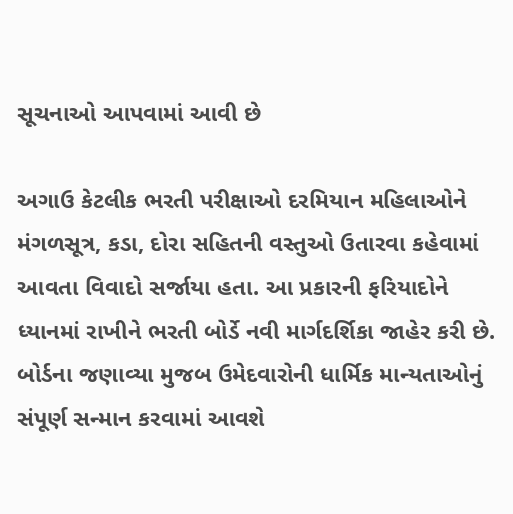સૂચનાઓ આપવામાં આવી છે

અગાઉ કેટલીક ભરતી પરીક્ષાઓ દરમિયાન મહિલાઓને મંગળસૂત્ર, કડા, દોરા સહિતની વસ્તુઓ ઉતારવા કહેવામાં આવતા વિવાદો સર્જાયા હતા. આ પ્રકારની ફરિયાદોને ધ્યાનમાં રાખીને ભરતી બોર્ડે નવી માર્ગદર્શિકા જાહેર કરી છે. બોર્ડના જણાવ્યા મુજબ ઉમેદવારોની ધાર્મિક માન્યતાઓનું સંપૂર્ણ સન્માન કરવામાં આવશે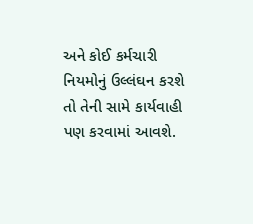અને કોઈ કર્મચારી નિયમોનું ઉલ્લંઘન કરશે તો તેની સામે કાર્યવાહી પણ કરવામાં આવશે.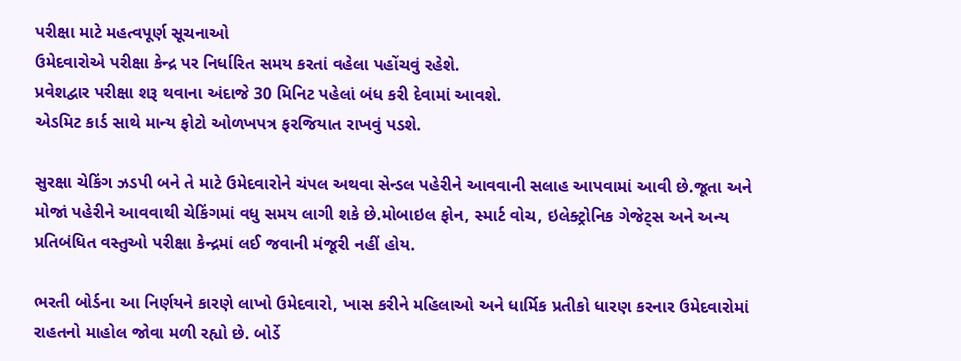પરીક્ષા માટે મહત્વપૂર્ણ સૂચનાઓ
ઉમેદવારોએ પરીક્ષા કેન્દ્ર પર નિર્ધારિત સમય કરતાં વહેલા પહોંચવું રહેશે.
પ્રવેશદ્વાર પરીક્ષા શરૂ થવાના અંદાજે 30 મિનિટ પહેલાં બંધ કરી દેવામાં આવશે.
એડમિટ કાર્ડ સાથે માન્ય ફોટો ઓળખપત્ર ફરજિયાત રાખવું પડશે.

સુરક્ષા ચેકિંગ ઝડપી બને તે માટે ઉમેદવારોને ચંપલ અથવા સેન્ડલ પહેરીને આવવાની સલાહ આપવામાં આવી છે.જૂતા અને મોજાં પહેરીને આવવાથી ચેકિંગમાં વધુ સમય લાગી શકે છે.મોબાઇલ ફોન, સ્માર્ટ વોચ, ઇલેક્ટ્રોનિક ગેજેટ્સ અને અન્ય પ્રતિબંધિત વસ્તુઓ પરીક્ષા કેન્દ્રમાં લઈ જવાની મંજૂરી નહીં હોય.

ભરતી બોર્ડના આ નિર્ણયને કારણે લાખો ઉમેદવારો, ખાસ કરીને મહિલાઓ અને ધાર્મિક પ્રતીકો ધારણ કરનાર ઉમેદવારોમાં રાહતનો માહોલ જોવા મળી રહ્યો છે. બોર્ડે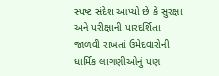સ્પષ્ટ સંદેશ આપ્યો છે કે સુરક્ષા અને પરીક્ષાની પારદર્શિતા જાળવી રાખતાં ઉમેદવારોની ધાર્મિક લાગણીઓનું પણ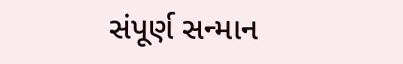સંપૂર્ણ સન્માન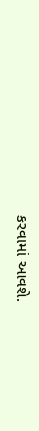કરવામાં આવશે.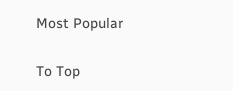Most Popular

To Top